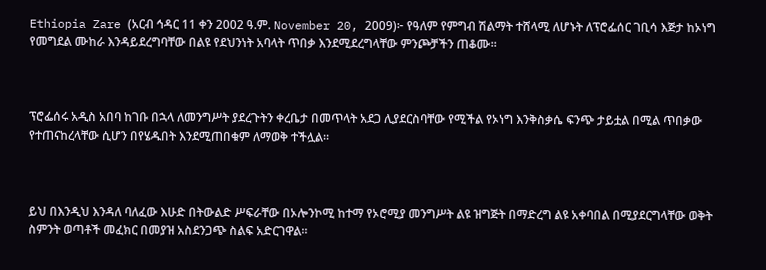Ethiopia Zare (አርብ ኅዳር 11 ቀን 2002 ዓ.ም. November 20, 2009)፦ የዓለም የምግብ ሽልማት ተሸላሚ ለሆኑት ለፕሮፌሰር ገቢሳ እጅታ ከኦነግ የመግደል ሙከራ እንዳይደረግባቸው በልዩ የደህንነት አባላት ጥበቃ እንደሚደረግላቸው ምንጮቻችን ጠቆሙ።



ፕሮፌሰሩ አዲስ አበባ ከገቡ በኋላ ለመንግሥት ያደረጉትን ቀረቤታ በመጥላት አደጋ ሊያደርስባቸው የሚችል የኦነግ እንቅስቃሴ ፍንጭ ታይቷል በሚል ጥበቃው የተጠናከረላቸው ሲሆን በየሄዱበት እንደሚጠበቁም ለማወቅ ተችሏል።



ይህ በእንዲህ እንዳለ ባለፈው እሁድ በትውልድ ሥፍራቸው በኦሎንኮሚ ከተማ የኦሮሚያ መንግሥት ልዩ ዝግጅት በማድረግ ልዩ አቀባበል በሚያደርግላቸው ወቅት ስምንት ወጣቶች መፈክር በመያዝ አስደንጋጭ ስልፍ አድርገዋል።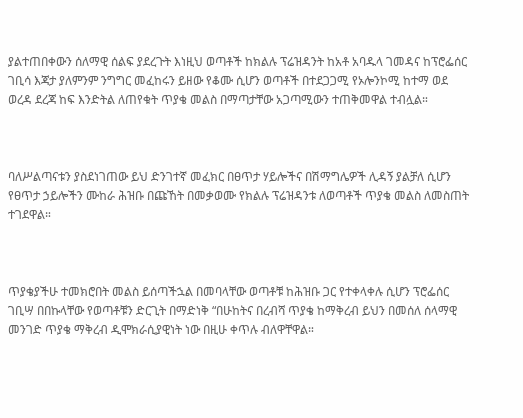ያልተጠበቀውን ሰለማዊ ሰልፍ ያደረጉት እነዚህ ወጣቶች ከክልሉ ፕሬዝዳንት ከአቶ አባዱላ ገመዳና ከፕሮፌሰር ገቢሳ እጃታ ያለምንም ንግግር መፈከሩን ይዘው የቆሙ ሲሆን ወጣቶች በተደጋጋሚ የኦሎንኮሚ ከተማ ወደ ወረዳ ደረጃ ከፍ እንድትል ለጠየቁት ጥያቄ መልስ በማጣታቸው አጋጣሚውን ተጠቅመዋል ተብሏል።



ባለሥልጣናቱን ያስደነገጠው ይህ ድንገተኛ መፈክር በፀጥታ ሃይሎችና በሽማግሌዎች ሊዳኝ ያልቻለ ሲሆን የፀጥታ ኃይሎችን ሙከራ ሕዝቡ በጩኸት በመቃወሙ የክልሉ ፕሬዝዳንቱ ለወጣቶች ጥያቄ መልስ ለመስጠት ተገደዋል።



ጥያቄያችሁ ተመክሮበት መልስ ይሰጣችኋል በመባላቸው ወጣቶቹ ከሕዝቡ ጋር የተቀላቀሉ ሲሆን ፕሮፌሰር ገቢሣ በበኩላቸው የወጣቶቹን ድርጊት በማድነቅ “በሁከትና በረብሻ ጥያቄ ከማቅረብ ይህን በመሰለ ሰላማዊ መንገድ ጥያቄ ማቅረብ ዲሞክራሲያዊነት ነው በዚሁ ቀጥሉ ብለዋቸዋል።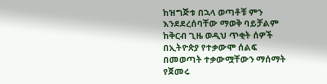ከዝግጅቱ በኋላ ወጣቶቹ ምን እንደደረሰባቸው ማወቅ ባይቻልም ከቅርብ ጊዜ ወዲህ ጥቂት ሰዎች በኢትዮጵያ የተቃውሞ ሰልፍ በመወጣት ተቃውሟቸውን ማሰማት የጀመሩ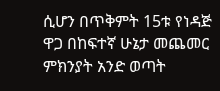ሲሆን በጥቅምት 15ቱ የነዳጅ ዋጋ በከፍተኛ ሁኔታ መጨመር ምክንያት አንድ ወጣት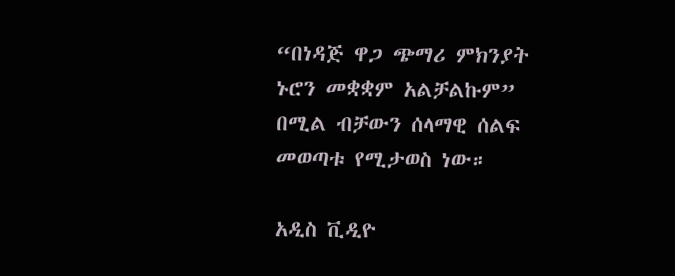“በነዳጅ ዋጋ ጭማሪ ምክንያት ኑሮን መቋቋም አልቻልኩም” በሚል ብቻውን ሰላማዊ ሰልፍ መወጣቱ የሚታወስ ነው።

አዲስ ቪዲዮ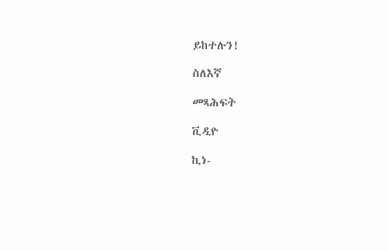ይከተሉን!

ስለእኛ

መጻሕፍት

ቪዲዮ

ኪነ-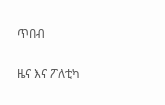ጥበብ

ዜና እና ፖለቲካ